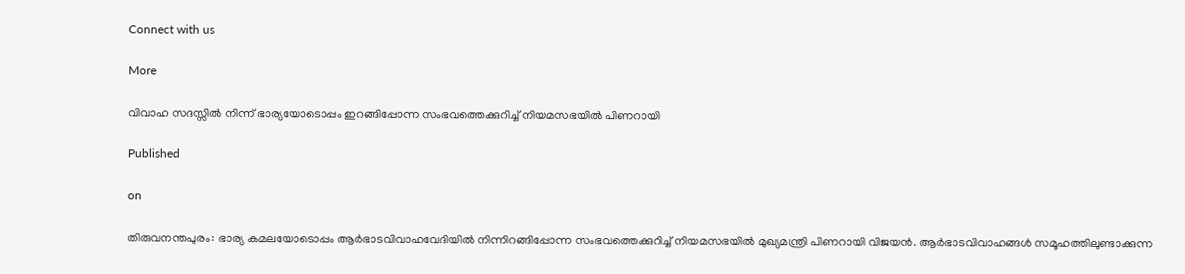Connect with us

More

വിവാഹ സദസ്സില്‍ നിന്ന് ഭാര്യയോടൊപ്പം ഇറങ്ങിപ്പോന്ന സംഭവത്തെക്കുറിച്ച് നിയമസഭയില്‍ പിണറായി

Published

on

തിരുവനന്തപുരം: ഭാര്യ കമലയോടൊപ്പം ആര്‍ഭാടവിവാഹവേദിയില്‍ നിന്നിറങ്ങിപ്പോന്ന സംഭവത്തെക്കുറിച്ച് നിയമസഭയില്‍ മുഖ്യമന്ത്രി പിണറായി വിജയന്‍. ആര്‍ഭാടവിവാഹങ്ങള്‍ സമൂഹത്തിലുണ്ടാക്കുന്ന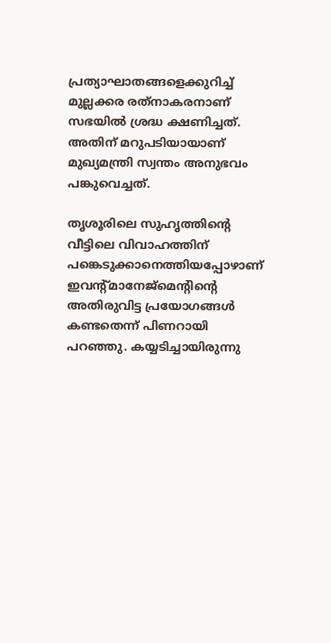പ്രത്യാഘാതങ്ങളെക്കുറിച്ച് മുല്ലക്കര രത്‌നാകരനാണ് സഭയില്‍ ശ്രദ്ധ ക്ഷണിച്ചത്. അതിന് മറുപടിയായാണ് മുഖ്യമന്ത്രി സ്വന്തം അനുഭവം പങ്കുവെച്ചത്.

തൃശൂരിലെ സുഹൃത്തിന്റെ വീട്ടിലെ വിവാഹത്തിന് പങ്കെടുക്കാനെത്തിയപ്പോഴാണ് ഇവന്റ്മാനേജ്‌മെന്റിന്റെ അതിരുവിട്ട പ്രയോഗങ്ങള്‍ കണ്ടതെന്ന് പിണറായി പറഞ്ഞു. കയ്യടിച്ചായിരുന്നു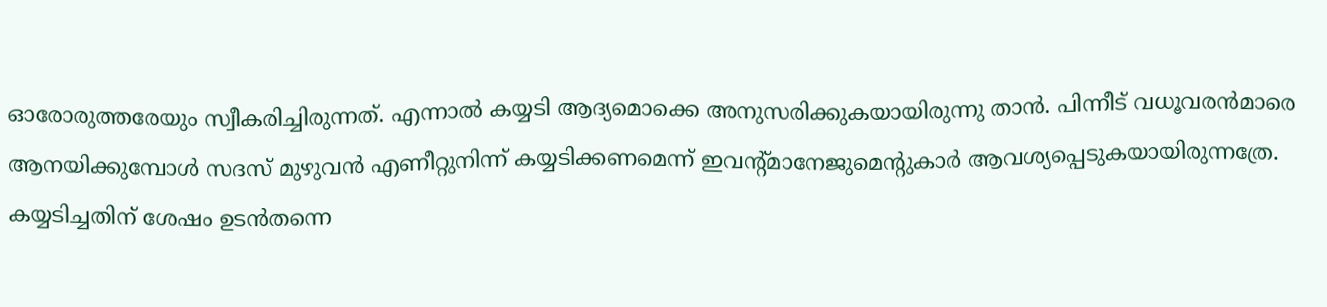ഓരോരുത്തരേയും സ്വീകരിച്ചിരുന്നത്. എന്നാല്‍ കയ്യടി ആദ്യമൊക്കെ അനുസരിക്കുകയായിരുന്നു താന്‍. പിന്നീട് വധൂവരന്‍മാരെ ആനയിക്കുമ്പോള്‍ സദസ് മുഴുവന്‍ എണീറ്റുനിന്ന് കയ്യടിക്കണമെന്ന് ഇവന്റ്മാനേജുമെന്റുകാര്‍ ആവശ്യപ്പെടുകയായിരുന്നത്രേ. കയ്യടിച്ചതിന് ശേഷം ഉടന്‍തന്നെ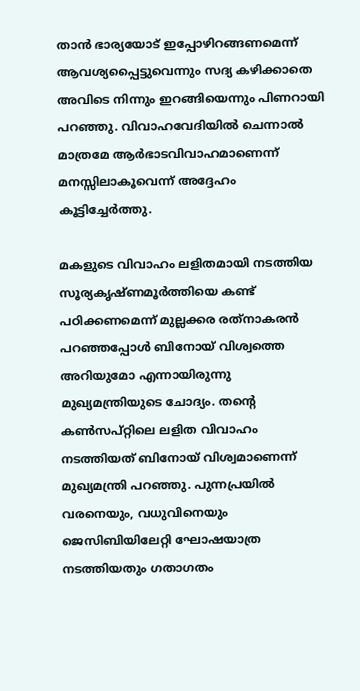താന്‍ ഭാര്യയോട് ഇപ്പോഴിറങ്ങണമെന്ന് ആവശ്യപ്പൈട്ടുവെന്നും സദ്യ കഴിക്കാതെ അവിടെ നിന്നും ഇറങ്ങിയെന്നും പിണറായി പറഞ്ഞു. വിവാഹവേദിയില്‍ ചെന്നാല്‍ മാത്രമേ ആര്‍ഭാടവിവാഹമാണെന്ന് മനസ്സിലാകൂവെന്ന് അദ്ദേഹം കൂട്ടിച്ചേര്‍ത്തു.

മകളുടെ വിവാഹം ലളിതമായി നടത്തിയ സൂര്യകൃഷ്ണമൂര്‍ത്തിയെ കണ്ട് പഠിക്കണമെന്ന് മുല്ലക്കര രത്‌നാകരന്‍ പറഞ്ഞപ്പോള്‍ ബിനോയ് വിശ്വത്തെ അറിയുമോ എന്നായിരുന്നു മുഖ്യമന്ത്രിയുടെ ചോദ്യം. തന്റെ കണ്‍സപ്റ്റിലെ ലളിത വിവാഹം നടത്തിയത് ബിനോയ് വിശ്വമാണെന്ന് മുഖ്യമന്ത്രി പറഞ്ഞു. പുന്നപ്രയില്‍ വരനെയും, വധുവിനെയും ജെസിബിയിലേറ്റി ഘോഷയാത്ര നടത്തിയതും ഗതാഗതം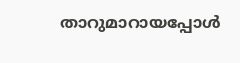താറുമാറായപ്പോള്‍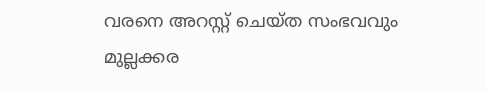വരനെ അറസ്റ്റ് ചെയ്ത സംഭവവും മുല്ലക്കര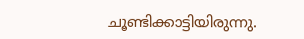ചൂണ്ടിക്കാട്ടിയിരുന്നു.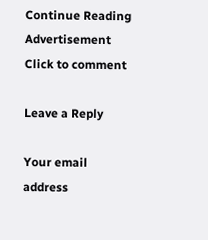Continue Reading
Advertisement
Click to comment

Leave a Reply

Your email address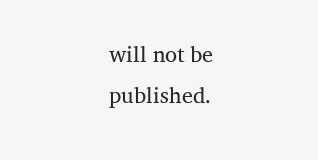will not be published.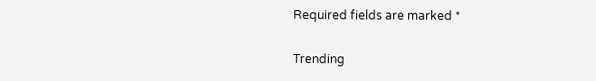Required fields are marked *

Trending